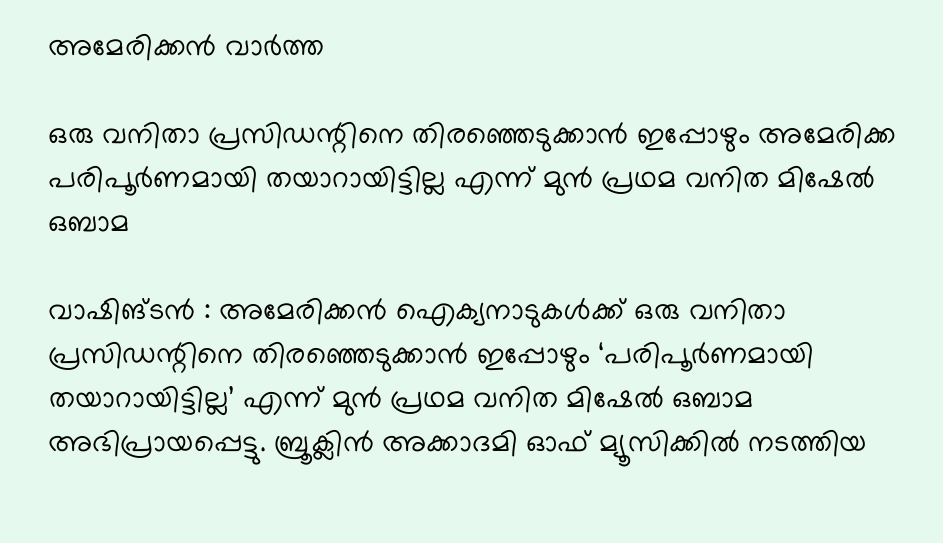അമേരിക്കൻ വാർത്ത

ഒരു വനിതാ പ്രസിഡന്റിനെ തിരഞ്ഞെടുക്കാൻ ഇപ്പോഴും അമേരിക്ക പരിപൂർണമായി തയാറായിട്ടില്ല എന്ന് മുൻ പ്രഥമ വനിത മിഷേൽ ഒബാമ

വാഷിങ്ടൻ : അമേരിക്കൻ ഐക്യനാടുകൾക്ക് ഒരു വനിതാ പ്രസിഡന്റിനെ തിരഞ്ഞെടുക്കാൻ ഇപ്പോഴും ‘പരിപൂർണമായി തയാറായിട്ടില്ല’ എന്ന് മുൻ പ്രഥമ വനിത മിഷേൽ ഒബാമ അഭിപ്രായപ്പെട്ടു. ബ്രൂക്ലിൻ അക്കാദമി ഓഫ് മ്യൂസിക്കിൽ നടത്തിയ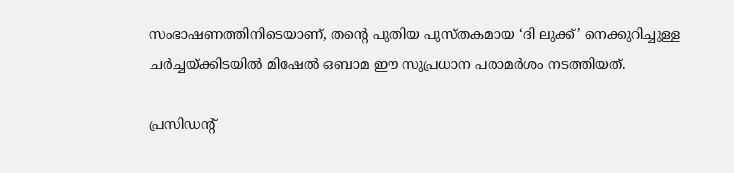സംഭാഷണത്തിനിടെയാണ്, തന്റെ പുതിയ പുസ്തകമായ ‘ദി ലുക്ക്’ നെക്കുറിച്ചുള്ള ചർച്ചയ്ക്കിടയിൽ മിഷേൽ ഒബാമ ഈ സുപ്രധാന പരാമർശം നടത്തിയത്.

പ്രസിഡന്റ്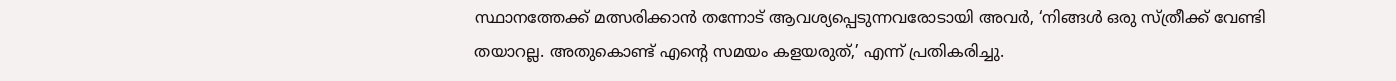സ്ഥാനത്തേക്ക് മത്സരിക്കാൻ തന്നോട് ആവശ്യപ്പെടുന്നവരോടായി അവർ, ‘നിങ്ങൾ ഒരു സ്ത്രീക്ക് വേണ്ടി തയാറല്ല. അതുകൊണ്ട് എന്റെ സമയം കളയരുത്,’ എന്ന് പ്രതികരിച്ചു.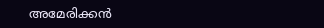അമേരിക്കൻ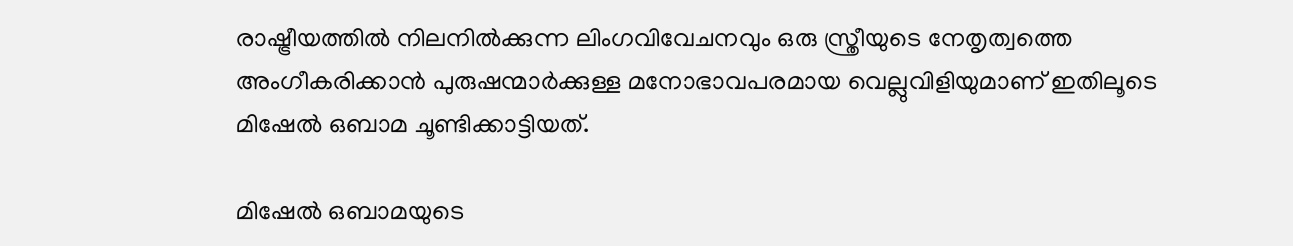രാഷ്ട്രീയത്തിൽ നിലനിൽക്കുന്ന ലിംഗവിവേചനവും ഒരു സ്ത്രീയുടെ നേതൃത്വത്തെ അംഗീകരിക്കാൻ പുരുഷന്മാർക്കുള്ള മനോഭാവപരമായ വെല്ലുവിളിയുമാണ് ഇതിലൂടെ മിഷേൽ ഒബാമ ചൂണ്ടിക്കാട്ടിയത്.

മിഷേൽ ഒബാമയുടെ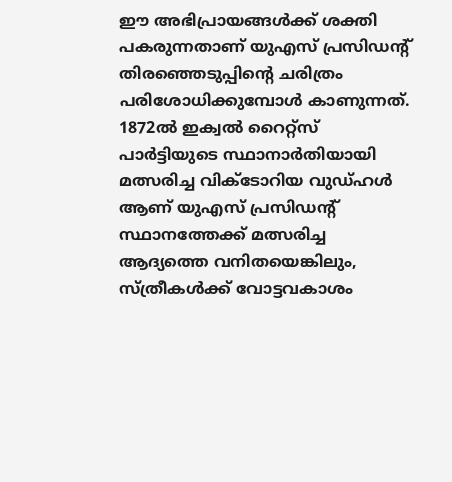ഈ അഭിപ്രായങ്ങൾക്ക് ശക്തി പകരുന്നതാണ് യുഎസ് പ്രസിഡന്റ് തിരഞ്ഞെടുപ്പിന്റെ ചരിത്രം പരിശോധിക്കുമ്പോൾ കാണുന്നത്. 1872ൽ ഇക്വൽ റൈറ്റ്‌സ് പാർട്ടിയുടെ സ്ഥാനാർതിയായി മത്സരിച്ച വിക്ടോറിയ വുഡ്ഹൾ ആണ് യുഎസ് പ്രസിഡന്റ് സ്ഥാനത്തേക്ക് മത്സരിച്ച ആദ്യത്തെ വനിതയെങ്കിലും, സ്ത്രീകൾക്ക് വോട്ടവകാശം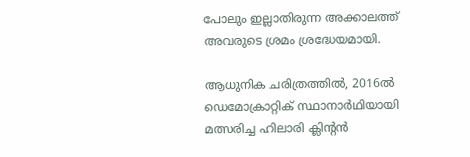പോലും ഇല്ലാതിരുന്ന അക്കാലത്ത് അവരുടെ ശ്രമം ശ്രദ്ധേയമായി.

ആധുനിക ചരിത്രത്തിൽ, 2016ൽ ഡെമോക്രാറ്റിക് സ്ഥാനാർഥിയായി മത്സരിച്ച ഹിലാരി ക്ലിന്റൻ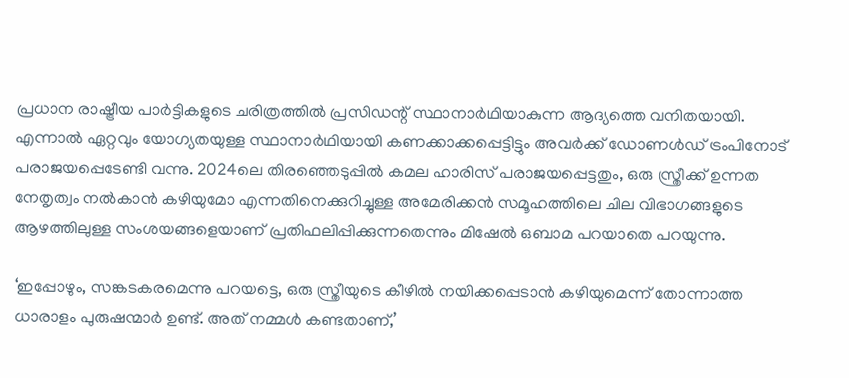പ്രധാന രാഷ്ട്രീയ പാർട്ടികളുടെ ചരിത്രത്തിൽ പ്രസിഡന്റ് സ്ഥാനാർഥിയാകുന്ന ആദ്യത്തെ വനിതയായി. എന്നാൽ ഏറ്റവും യോഗ്യതയുള്ള സ്ഥാനാർഥിയായി കണക്കാക്കപ്പെട്ടിട്ടും അവർക്ക് ഡോണൾഡ് ട്രംപിനോട് പരാജയപ്പെടേണ്ടി വന്നു. 2024ലെ തിരഞ്ഞെടുപ്പിൽ കമല ഹാരിസ് പരാജയപ്പെട്ടതും, ഒരു സ്ത്രീക്ക് ഉന്നത നേതൃത്വം നൽകാൻ കഴിയുമോ എന്നതിനെക്കുറിച്ചുള്ള അമേരിക്കൻ സമൂഹത്തിലെ ചില വിഭാഗങ്ങളുടെ ആഴത്തിലുള്ള സംശയങ്ങളെയാണ് പ്രതിഫലിപ്പിക്കുന്നതെന്നും മിഷേൽ ഒബാമ പറയാതെ പറയുന്നു.

‘ഇപ്പോഴും, സങ്കടകരമെന്നു പറയട്ടെ, ഒരു സ്ത്രീയുടെ കീഴിൽ നയിക്കപ്പെടാൻ കഴിയുമെന്ന് തോന്നാത്ത ധാരാളം പുരുഷന്മാർ ഉണ്ട്. അത് നമ്മൾ കണ്ടതാണ്,’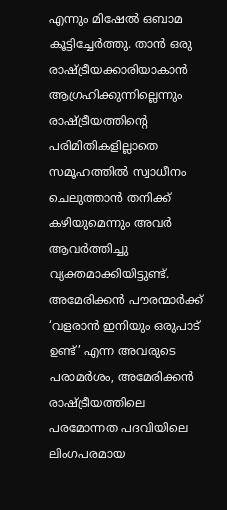എന്നും മിഷേൽ ഒബാമ കൂട്ടിച്ചേർത്തു. താൻ ഒരു രാഷ്ട്രീയക്കാരിയാകാൻ ആഗ്രഹിക്കുന്നില്ലെന്നും രാഷ്ട്രീയത്തിന്റെ പരിമിതികളില്ലാതെ സമൂഹത്തിൽ സ്വാധീനം ചെലുത്താൻ തനിക്ക് കഴിയുമെന്നും അവർ ആവർത്തിച്ചു വ്യക്തമാക്കിയിട്ടുണ്ട്. അമേരിക്കൻ പൗരന്മാർക്ക് ‘വളരാൻ ഇനിയും ഒരുപാട് ഉണ്ട്’ എന്ന അവരുടെ പരാമർശം, അമേരിക്കൻ രാഷ്ട്രീയത്തിലെ പരമോന്നത പദവിയിലെ ലിംഗപരമായ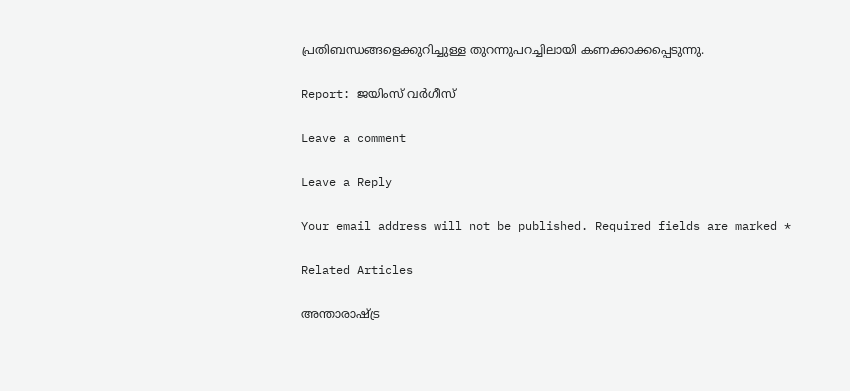പ്രതിബന്ധങ്ങളെക്കുറിച്ചുള്ള തുറന്നുപറച്ചിലായി കണക്കാക്കപ്പെടുന്നു.

Report: ജയിംസ് വർഗീസ്

Leave a comment

Leave a Reply

Your email address will not be published. Required fields are marked *

Related Articles

അന്താരാഷ്ട്ര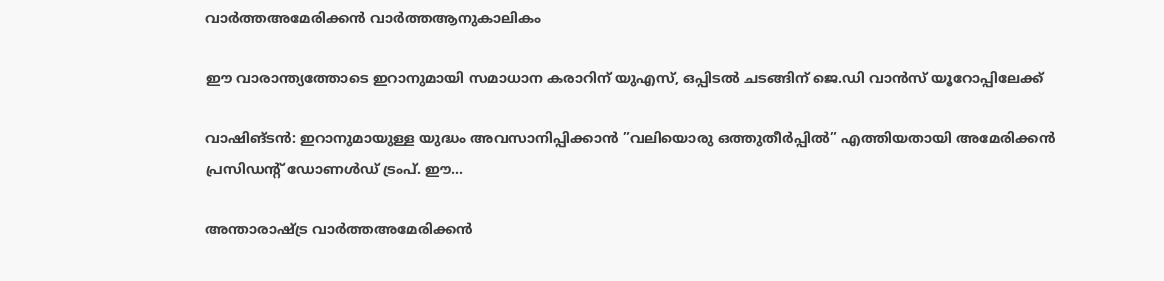വാർത്തഅമേരിക്കൻ വാർത്തആനുകാലികം

ഈ വാരാന്ത്യത്തോടെ ഇറാനുമായി സമാധാന കരാറിന് യുഎസ്, ഒപ്പിടൽ ചടങ്ങിന് ജെ.ഡി വാൻസ് യൂറോപ്പിലേക്ക്

വാഷിങ്ടൻ: ഇറാനുമായുള്ള യുദ്ധം അവസാനിപ്പിക്കാൻ ”വലിയൊരു ഒത്തുതീർപ്പിൽ” എത്തിയതായി അമേരിക്കൻ പ്രസിഡന്റ് ഡോണൾഡ് ട്രംപ്. ഈ...

അന്താരാഷ്ട്ര വാർത്തഅമേരിക്കൻ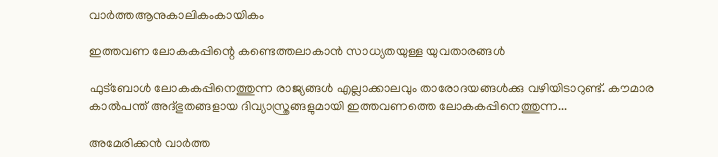വാർത്തആനുകാലികംകായികം

ഇത്തവണ ലോകകപ്പിന്റെ കണ്ടെത്തലാകാൻ സാധ്യതയുള്ള യുവതാരങ്ങൾ

ഫുട്ബോൾ ലോകകപ്പിനെത്തുന്ന രാജ്യങ്ങൾ എല്ലാക്കാലവും താരോദയങ്ങൾക്കു വഴിയിടാറുണ്ട്. കൗമാര കാൽപന്ത് അദ്ഭുതങ്ങളായ ദിവ്യാസ്ത്രങ്ങളുമായി ഇത്തവണത്തെ ലോകകപ്പിനെത്തുന്ന...

അമേരിക്കൻ വാർത്ത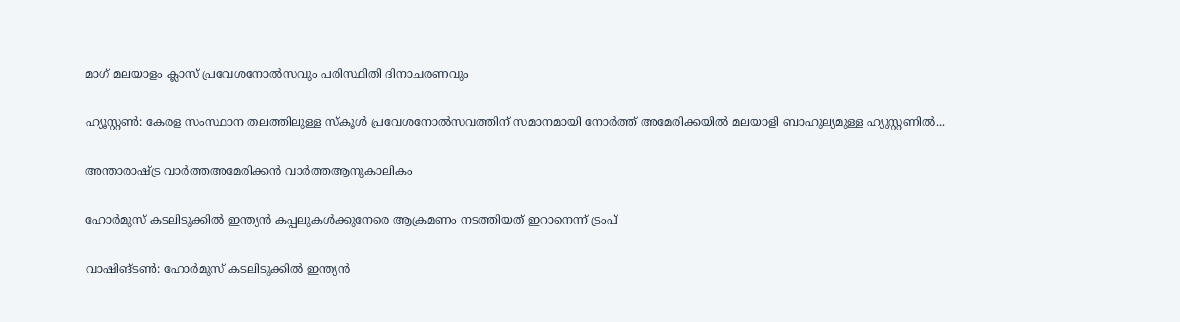മാഗ് മലയാളം ക്ലാസ് പ്രവേശനോൽസവും പരിസ്ഥിതി ദിനാചരണവും

ഹ്യൂസ്റ്റൺ: കേരള സംസ്ഥാന തലത്തിലുള്ള സ്കൂൾ പ്രവേശനോൽസവത്തിന് സമാനമായി നോർത്ത് അമേരിക്കയിൽ മലയാളി ബാഹുല്യമുള്ള ഹ്യുസ്റ്റണിൽ...

അന്താരാഷ്ട്ര വാർത്തഅമേരിക്കൻ വാർത്തആനുകാലികം

ഹോർമുസ് കടലിടുക്കിൽ ഇന്ത്യൻ കപ്പലുകൾക്കുനേരെ ആക്രമണം നടത്തിയത് ഇറാനെന്ന് ട്രംപ്

വാഷിങ്ടൺ: ഹോർമുസ് കടലിടുക്കിൽ ഇന്ത്യൻ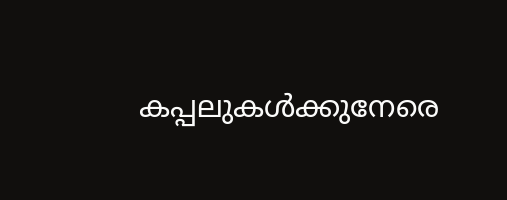കപ്പലുകൾക്കുനേരെ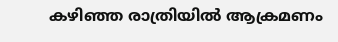കഴിഞ്ഞ രാത്രിയിൽ ആക്രമണം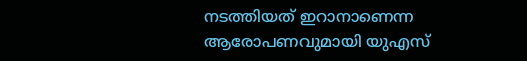നടത്തിയത് ഇറാനാണെന്ന ആരോപണവുമായി യുഎസ്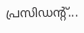പ്രസിഡന്റ്...